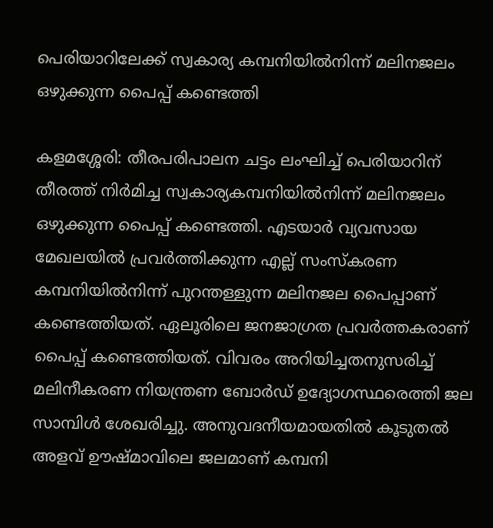പെരിയാറിലേക്ക് സ്വകാര്യ കമ്പനിയിൽനിന്ന് മലിനജലം ഒഴുക്കുന്ന പൈപ്പ് കണ്ടെത്തി

കളമശ്ശേരി: തീരപരിപാലന ചട്ടം ലംഘിച്ച് പെരിയാറിന് തീരത്ത് നിർമിച്ച സ്വകാര്യകമ്പനിയിൽനിന്ന് മലിനജലം ഒഴുക്കുന്ന പൈപ്പ് കണ്ടെത്തി. എടയാർ വ്യവസായ മേഖലയിൽ പ്രവർത്തിക്കുന്ന എല്ല് സംസ്കരണ കമ്പനിയിൽനിന്ന് പുറന്തള്ളുന്ന മലിനജല പൈപ്പാണ് കണ്ടെത്തിയത്. ഏലൂരിലെ ജനജാഗ്രത പ്രവർത്തകരാണ് പൈപ്പ് കണ്ടെത്തിയത്. വിവരം അറിയിച്ചതനുസരിച്ച് മലിനീകരണ നിയന്ത്രണ ബോർഡ് ഉദ്യോഗസ്ഥരെത്തി ജല സാമ്പിൾ ശേഖരിച്ചു. അനുവദനീയമായതിൽ കൂടുതൽ അളവ് ഊഷ്മാവിലെ ജലമാണ് കമ്പനി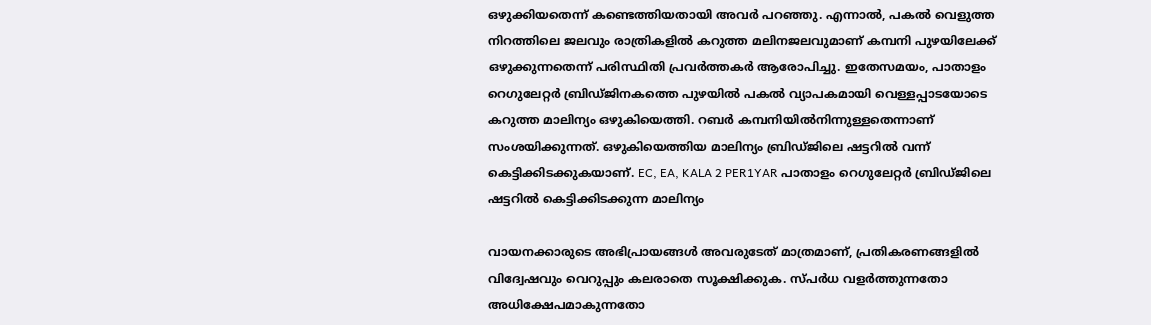ഒഴുക്കിയതെന്ന് കണ്ടെത്തിയതായി അവർ പറഞ്ഞു. എന്നാൽ, പകൽ വെളുത്ത നിറത്തിലെ ജലവും രാത്രികളിൽ കറുത്ത മലിനജലവുമാണ് കമ്പനി പുഴയിലേക്ക് ഒഴുക്കുന്നതെന്ന് പരിസ്ഥിതി പ്രവർത്തകർ ആരോപിച്ചു. ഇതേസമയം, പാതാളം റെഗുലേറ്റർ ബ്രിഡ്ജിനകത്തെ പുഴയിൽ പകൽ വ്യാപകമായി വെള്ളപ്പാടയോടെ കറുത്ത മാലിന്യം ഒഴുകിയെത്തി. റബർ കമ്പനിയിൽനിന്നുള്ളതെന്നാണ് സംശയിക്കുന്നത്. ഒഴുകിയെത്തിയ മാലിന്യം ബ്രിഡ്ജിലെ ഷട്ടറിൽ വന്ന് കെട്ടിക്കിടക്കുകയാണ്. EC, EA, KALA 2 PER1YAR പാതാളം റെഗുലേറ്റർ ബ്രിഡ്ജിലെ ഷട്ടറിൽ കെട്ടിക്കിടക്കുന്ന മാലിന്യം

വായനക്കാരുടെ അഭിപ്രായങ്ങള്‍ അവരുടേത് മാത്രമാണ്, പ്രതികരണങ്ങളിൽ വിദ്വേഷവും വെറുപ്പും കലരാതെ സൂക്ഷിക്കുക. സ്പർധ വളർത്തുന്നതോ അധിക്ഷേപമാകുന്നതോ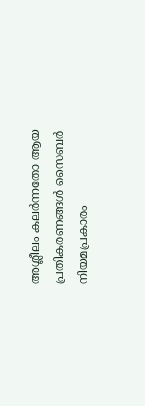അശ്ലീലം കലർന്നതോ ആയ പ്രതികരണങ്ങൾ സൈബർ നിയമപ്രകാരം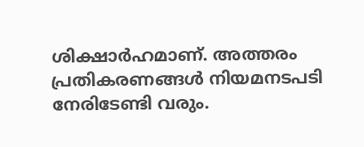ശിക്ഷാർഹമാണ്. അത്തരം പ്രതികരണങ്ങൾ നിയമനടപടി നേരിടേണ്ടി വരും.